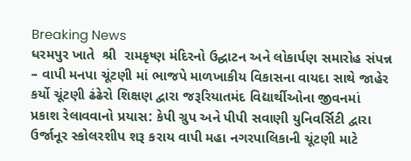Breaking News
ધરમપુર ખાતે  શ્રી  રામકૃષ્ણ મંદિરનો ઉદ્ઘાટન અને લોકાર્પણ સમારોહ સંપન્ન – વાપી મનપા ચૂંટણી માં ભાજપે માળખાકીય વિકાસના વાયદા સાથે જાહેર કર્યો ચૂંટણી ઢંઢેરો શિક્ષણ દ્વારા જરૂરિયાતમંદ વિદ્યાર્થીઓના જીવનમાં પ્રકાશ રેલાવવાનો પ્રયાસ: કેપી ગ્રુપ અને પીપી સવાણી યુનિવર્સિટી દ્વારા ઉર્જાનૂર સ્કોલરશીપ શરૂ કરાય વાપી મહા નગરપાલિકાની ચૂંટણી માટે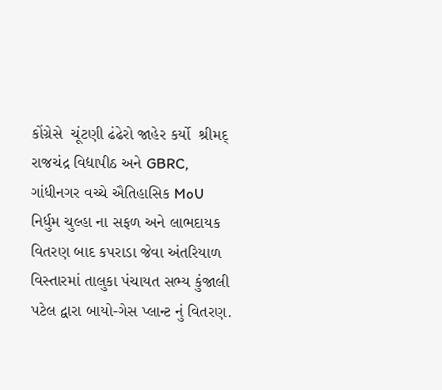કોંગ્રેસે  ચૂંટણી ઢંઢેરો જાહેર કર્યો  શ્રીમદ્ રાજચંદ્ર વિદ્યાપીઠ અને GBRC, ગાંધીનગર વચ્ચે ઐતિહાસિક MoU નિર્ધુમ ચુલ્હા ના સફળ અને લાભદાયક વિતરણ બાદ કપરાડા જેવા અંતરિયાળ વિસ્તારમાં તાલુકા પંચાયત સભ્ય કુંજાલી પટેલ દ્વારા બાયો-ગેસ પ્લાન્ટ નું વિતરણ.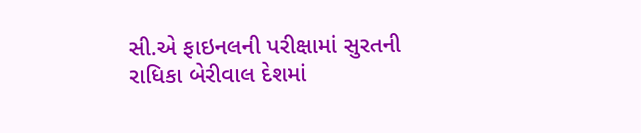સી.એ ફાઇનલની પરીક્ષામાં સુરતની રાધિકા બેરીવાલ દેશમાં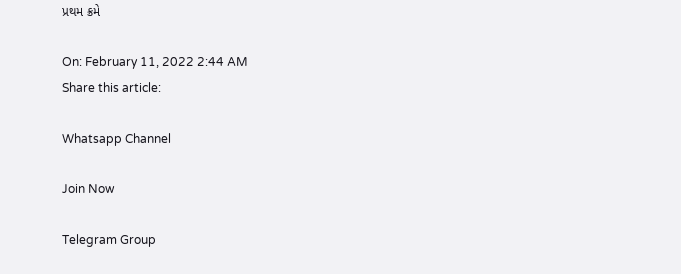પ્રથમ ક્રમે

On: February 11, 2022 2:44 AM
Share this article:

Whatsapp Channel

Join Now

Telegram Group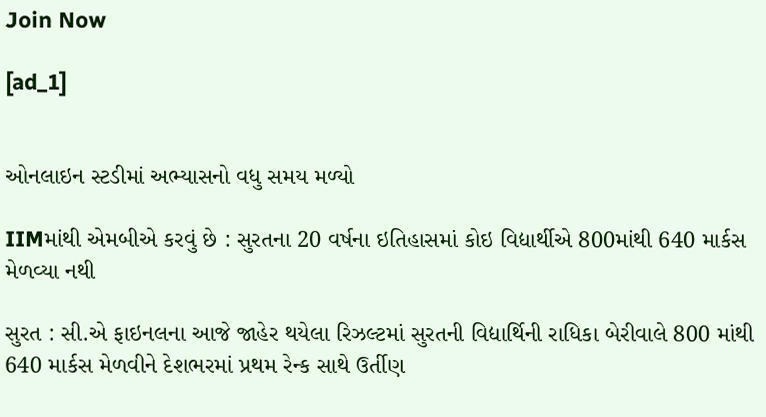Join Now

[ad_1]


ઓનલાઇન સ્ટડીમાં અભ્યાસનો વધુ સમય મળ્યો

IIMમાંથી એમબીએ કરવું છે : સુરતના 20 વર્ષના ઇતિહાસમાં કોઇ વિદ્યાર્થીએ 800માંથી 640 માર્કસ મેળવ્યા નથી

સુરત : સી.એ ફાઇનલના આજે જાહેર થયેલા રિઝલ્ટમાં સુરતની વિદ્યાર્થિની રાધિકા બેરીવાલે 800 માંથી 640 માર્કસ મેળવીને દેશભરમાં પ્રથમ રેન્ક સાથે ઉર્તીણ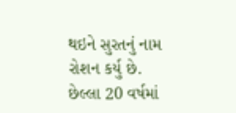થઇને સુરતનું નામ રોશન કર્યુ છે. છેલ્લા 20 વર્ષમાં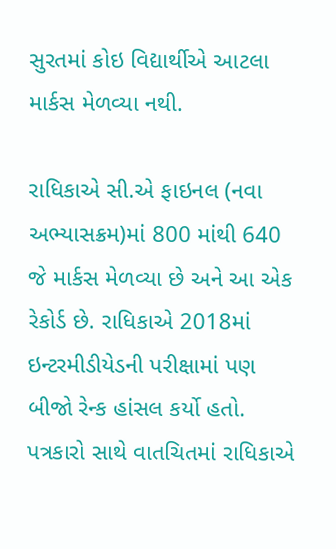સુરતમાં કોઇ વિદ્યાર્થીએ આટલા માર્કસ મેળવ્યા નથી.

રાધિકાએ સી.એ ફાઇનલ (નવા અભ્યાસક્રમ)માં 800 માંથી 640 જે માર્કસ મેળવ્યા છે અને આ એક રેકોર્ડ છે. રાધિકાએ 2018માં ઇન્ટરમીડીયેડની પરીક્ષામાં પણ બીજો રેન્ક હાંસલ કર્યો હતો. પત્રકારો સાથે વાતચિતમાં રાધિકાએ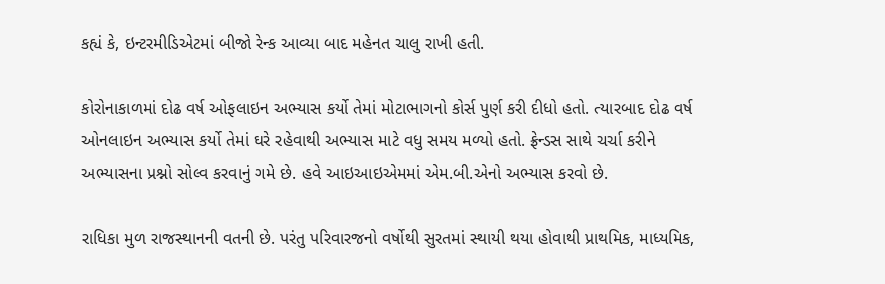કહ્યં કે, ઇન્ટરમીડિએટમાં બીજો રેન્ક આવ્યા બાદ મહેનત ચાલુ રાખી હતી.

કોરોનાકાળમાં દોઢ વર્ષ ઓફલાઇન અભ્યાસ કર્યો તેમાં મોટાભાગનો કોર્સ પુર્ણ કરી દીધો હતો. ત્યારબાદ દોઢ વર્ષ ઓનલાઇન અભ્યાસ કર્યો તેમાં ઘરે રહેવાથી અભ્યાસ માટે વધુ સમય મળ્યો હતો. ફ્રેન્ડસ સાથે ચર્ચા કરીને અભ્યાસના પ્રશ્નો સોલ્વ કરવાનું ગમે છે. હવે આઇઆઇએમમાં એમ.બી.એનો અભ્યાસ કરવો છે.

રાધિકા મુળ રાજસ્થાનની વતની છે. પરંતુ પરિવારજનો વર્ષોથી સુરતમાં સ્થાયી થયા હોવાથી પ્રાથમિક, માધ્યમિક,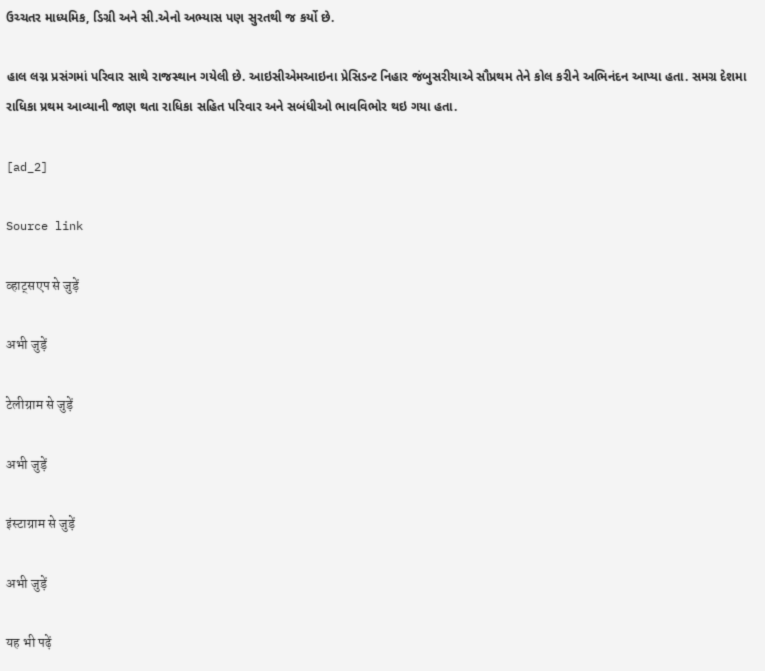ઉચ્ચતર માધ્યમિક, ડિગ્રી અને સી.એનો અભ્યાસ પણ સુરતથી જ કર્યો છે.

હાલ લગ્ન પ્રસંગમાં પરિવાર સાથે રાજસ્થાન ગયેલી છે. આઇસીએમઆઇના પ્રેસિડન્ટ નિહાર જંબુસરીયાએ સૌપ્રથમ તેને કોલ કરીને અભિનંદન આપ્યા હતા. સમગ્ર દેશમા રાધિકા પ્રથમ આવ્યાની જાણ થતા રાધિકા સહિત પરિવાર અને સબંધીઓ ભાવવિભોર થઇ ગયા હતા.

[ad_2]

Source link

व्हाट्सएप से जुड़ें

अभी जुड़ें

टेलीग्राम से जुड़ें

अभी जुड़ें

इंस्टाग्राम से जुड़ें

अभी जुड़ें

यह भी पढ़ें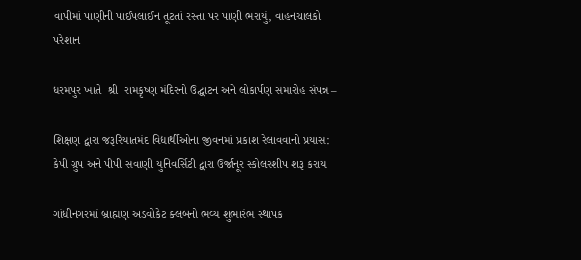વાપીમાં પાણીની પાઈપલાઈન તૂટતાં રસ્તા પર પાણી ભરાયું, વાહનચાલકો પરેશાન

ધરમપુર ખાતે  શ્રી  રામકૃષ્ણ મંદિરનો ઉદ્ઘાટન અને લોકાર્પણ સમારોહ સંપન્ન –

શિક્ષણ દ્વારા જરૂરિયાતમંદ વિદ્યાર્થીઓના જીવનમાં પ્રકાશ રેલાવવાનો પ્રયાસ: કેપી ગ્રુપ અને પીપી સવાણી યુનિવર્સિટી દ્વારા ઉર્જાનૂર સ્કોલરશીપ શરૂ કરાય

ગાંધીનગરમાં બ્રાહ્મણ અડવોકેટ ક્લબનો ભવ્ય શુભારંભ સ્થાપક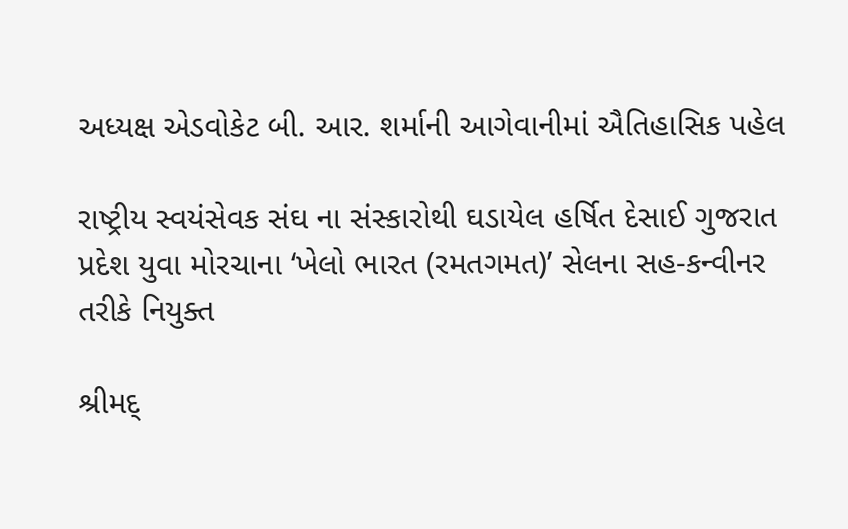અધ્યક્ષ એડવોકેટ બી. આર. શર્માની આગેવાનીમાં ઐતિહાસિક પહેલ

રાષ્ટ્રીય સ્વયંસેવક સંઘ ના સંસ્કારોથી ઘડાયેલ હર્ષિત દેસાઈ ગુજરાત પ્રદેશ યુવા મોરચાના ‘ખેલો ભારત (રમતગમત)’ સેલના સહ-કન્વીનર તરીકે નિયુક્ત

શ્રીમદ્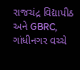રાજચંદ્ર વિદ્યાપીઠ અને GBRC, ગાંધીનગર વચ્ચે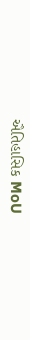ઐતિહાસિક MoU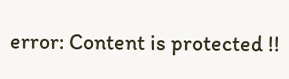error: Content is protected !!